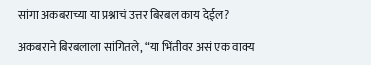सांगा अकबराच्या या प्रश्नाचं उत्तर बिरबल काय देईल?

अकबराने बिरबलाला सांगितले, “या भिंतीवर असं एक वाक्य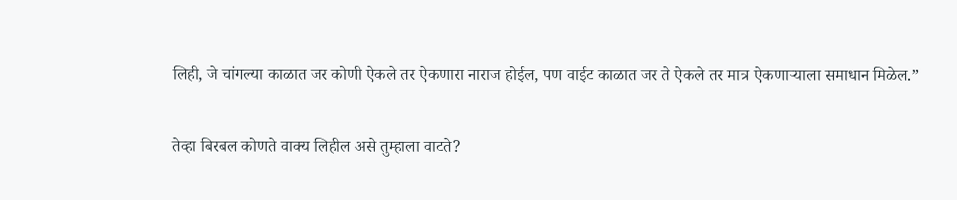लिही, जे चांगल्या काळात जर कोणी ऐकले तर ऐकणारा नाराज होईल, पण वाईट काळात जर ते ऐकले तर मात्र ऐकणाऱ्याला समाधान मिळेल.”

तेव्हा बिरबल कोणते वाक्य लिहील असे तुम्हाला वाटते?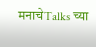मनाचेTalks च्या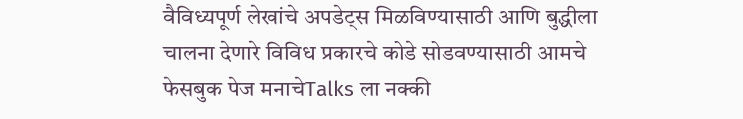वैविध्यपूर्ण लेखांचे अपडेट्स मिळविण्यासाठी आणि बुद्धीला चालना देणारे विविध प्रकारचे कोडे सोडवण्यासाठी आमचे फेसबुक पेज मनाचेTalks ला नक्की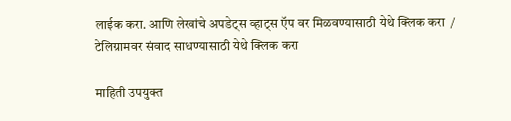लाईक करा. आणि लेखांचे अपडेट्स व्हाट्स ऍप वर मिळवण्यासाठी येथे क्लिक करा  / टेलिग्रामवर संवाद साधण्यासाठी येथे क्लिक करा

माहिती उपयुक्त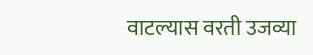वाटल्यास वरती उजव्या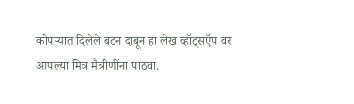कोपऱ्यात दिलेले बटन दाबून हा लेख व्हॉट्सऍप वर आपल्या मित्र मैत्रीणींना पाठवा.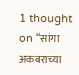1 thought on “सांगा अकबराच्या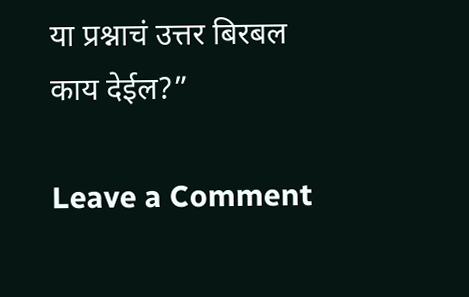या प्रश्नाचं उत्तर बिरबल काय देईल?”

Leave a Comment